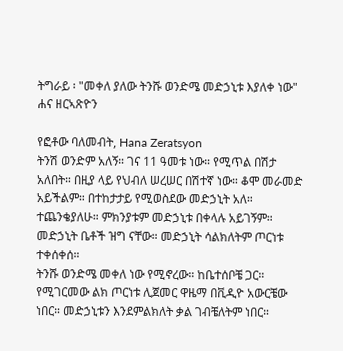ትግራይ ፡ "መቀለ ያለው ትንሹ ወንድሜ መድኃኒቱ እያለቀ ነው" ሐና ዘርኣጽዮን

የፎቶው ባለመብት, Hana Zeratsyon
ትንሽ ወንድም አለኝ። ገና 11 ዓመቱ ነው። የሚጥል በሽታ አለበት። በዚያ ላይ የህብለ ሠረሠር በሽተኛ ነው። ቆሞ መራመድ አይችልም። በተከታታይ የሚወስደው መድኃኒት አለ። ተጨንቄያለሁ። ምክንያቱም መድኃኒቱ በቀላሉ አይገኝም። መድኃኒት ቤቶች ዝግ ናቸው። መድኃኒት ሳልክለትም ጦርነቱ ተቀሰቀሰ።
ትንሹ ወንድሜ መቀለ ነው የሚኖረው። ከቤተሰቦቼ ጋር። የሚገርመው ልክ ጦርነቱ ሊጀመር ዋዜማ በቪዲዮ አውርቼው ነበር። መድኃኒቱን እንደምልክለት ቃል ገብቼለትም ነበር።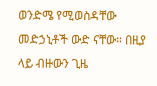ወንድሜ የሚወስዳቸው መድኃኒቶች ውድ ናቸው። በዚያ ላይ ብዙውን ጊዜ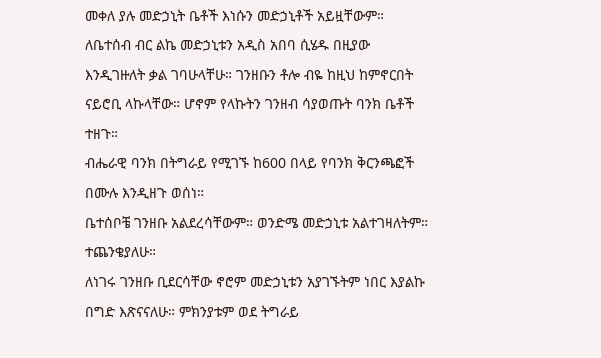መቀለ ያሉ መድኃኒት ቤቶች እነሱን መድኃኒቶች አይዟቸውም።
ለቤተሰብ ብር ልኬ መድኃኒቱን አዲስ አበባ ሲሄዱ በዚያው እንዲገዙለት ቃል ገባሁላቸሁ። ገንዘቡን ቶሎ ብዬ ከዚህ ከምኖርበት ናይሮቢ ላኩላቸው። ሆኖም የላኩትን ገንዘብ ሳያወጡት ባንክ ቤቶች ተዘጉ።
ብሔራዊ ባንክ በትግራይ የሚገኙ ከ600 በላይ የባንክ ቅርንጫፎች በሙሉ እንዲዘጉ ወሰነ።
ቤተሰቦቼ ገንዘቡ አልደረሳቸውም። ወንድሜ መድኃኒቱ አልተገዛለትም። ተጨንቄያለሁ።
ለነገሩ ገንዘቡ ቢደርሳቸው ኖሮም መድኃኒቱን አያገኙትም ነበር እያልኩ በግድ እጽናናለሁ። ምክንያቱም ወደ ትግራይ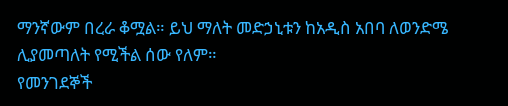ማንኛውም በረራ ቆሟል። ይህ ማለት መድኃኒቱን ከአዲስ አበባ ለወንድሜ ሊያመጣለት የሚችል ሰው የለም።
የመንገደኞች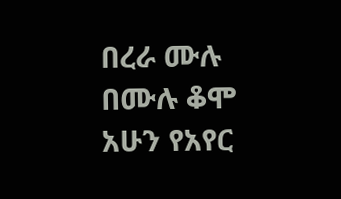በረራ ሙሉ በሙሉ ቆሞ አሁን የአየር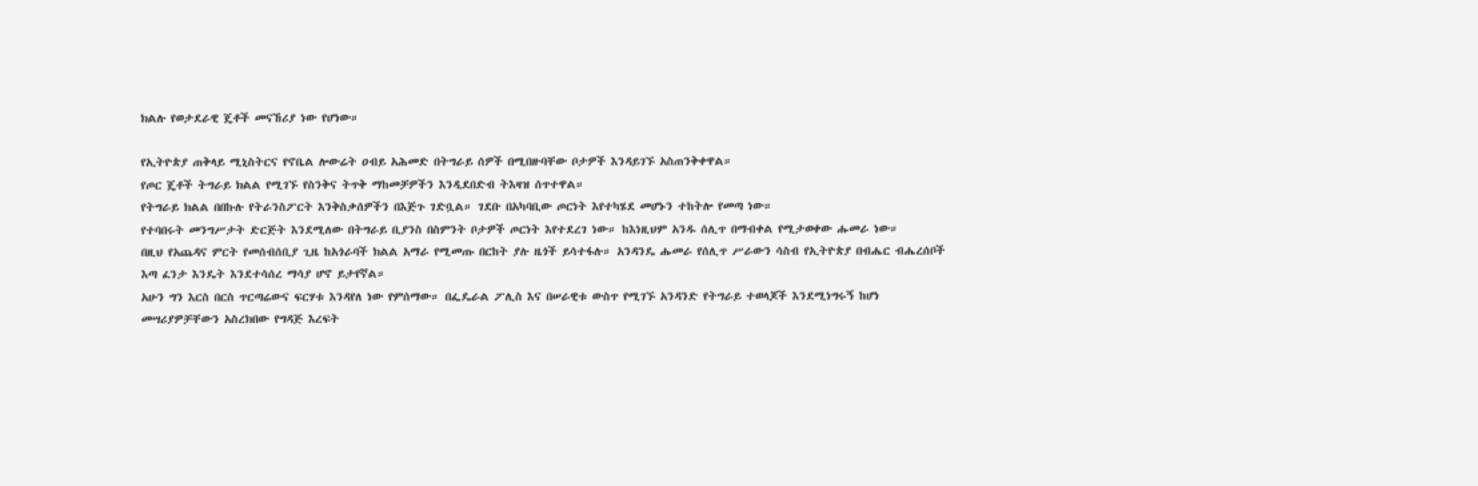ክልሉ የወታደራዊ ጄቶች መናኸሪያ ነው የሆነው።

የኢትዮጵያ ጠቅላይ ሚኒስትርና የኖቤል ሎውሬት ዐብይ አሕመድ በትግራይ ሰዎች በሚበዙባቸው ቦታዎች እንዳይገኙ አስጠንቅቀዋል።
የጦር ጄቶች ትግራይ ክልል የሚገኙ የስንቅና ትጥቅ ማከመቻዎችን እንዲደበድብ ትእዛዝ ሰጥተዋል።
የትግራይ ክልል በበኩሉ የትራንስፖርት እንቅስቃሰዎችን በእጅጉ ገድቧል። ገደቡ በአካባቢው ጦርነት እየተካሄደ መሆኑን ተከትሎ የመጣ ነው።
የተባበሩት መንግሥታት ድርጅት እንደሚለው በትግራይ ቢያንስ በስምንት ቦታዎች ጦርነት እየተደረገ ነው። ከእነዚህም አንዱ ሰሊጥ በማብቀል የሚታወቀው ሑመራ ነው።
በዚህ የአጨዳና ምርት የመሰብሰቢያ ጊዜ ከአጎራባች ክልል አማራ የሚመጡ በርከት ያሉ ዜጎች ይሳተፋሉ። አንዳንዴ ሑመራ የሰሊጥ ሥራውን ሳስብ የኢትዮጵያ በብሔር ብሔረሰቦች እጣ ፈንታ እንዴት እንደተሳሰረ ማሳያ ሆኖ ይታየኛል።
አሁን ግን እርስ በርስ ጥርጣሬውና ፍርሃቱ እንዳየለ ነው የምሰማው። በፌዴራል ፖሊስ እና በሠራዊቱ ውስጥ የሚገኙ አንዳንድ የትግራይ ተወላጆች እንደሚነግሩኝ ከሆነ መሣሪያዎቻቸውን አስረክበው የግዳጅ እረፍት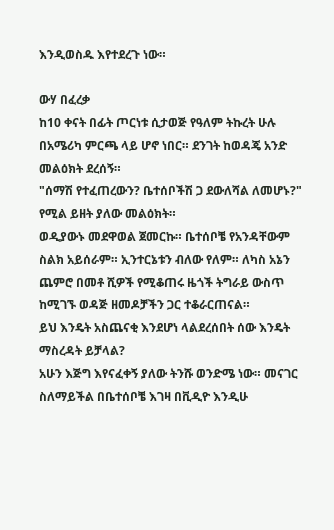እንዲወስዱ እየተደረጉ ነው።

ውሃ በፈረቃ
ከ10 ቀናት በፊት ጦርነቱ ሲታወጅ የዓለም ትኩረት ሁሉ በአሜሪካ ምርጫ ላይ ሆኖ ነበር። ደንገት ከወዳጄ አንድ መልዕክት ደረሰኝ።
"ሰማሽ የተፈጠረውን? ቤተሰቦችሽ ጋ ደውለሻል ለመሆኑ?" የሚል ይዘት ያለው መልዕክት።
ወዲያውኑ መደዋወል ጀመርኩ። ቤተሰቦቼ የአንዳቸውም ስልክ አይሰራም። ኢንተርኔቱን ብለው የለም። ለካስ አኔን ጨምሮ በመቶ ሺዎች የሚቆጠሩ ዜጎች ትግራይ ውስጥ ከሚገኙ ወዳጅ ዘመዶቻችን ጋር ተቆራርጠናል።
ይህ እንዴት አስጨናቂ እንደሆነ ላልደረሰበት ሰው እንዴት ማስረዳት ይቻላል?
አሁን እጅግ እየናፈቀኝ ያለው ትንሹ ወንድሜ ነው። መናገር ስለማይችል በቤተሰቦቼ እገዛ በቪዲዮ እንዲሁ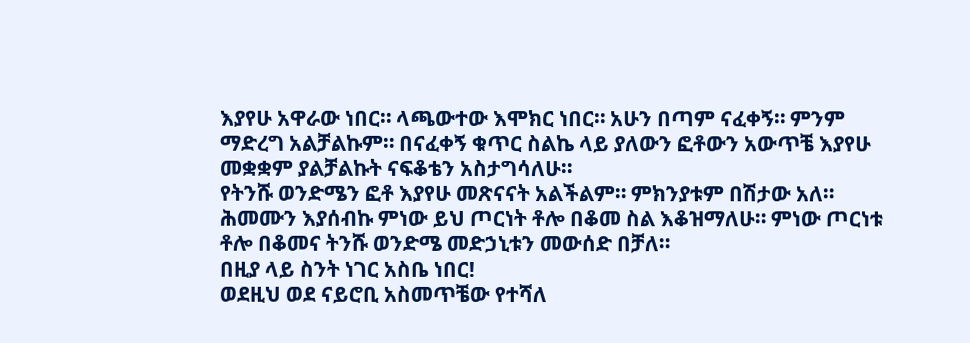እያየሁ አዋራው ነበር። ላጫውተው እሞክር ነበር። አሁን በጣም ናፈቀኝ። ምንም ማድረግ አልቻልኩም። በናፈቀኝ ቁጥር ስልኬ ላይ ያለውን ፎቶውን አውጥቼ እያየሁ መቋቋም ያልቻልኩት ናፍቆቴን አስታግሳለሁ።
የትንሹ ወንድሜን ፎቶ እያየሁ መጽናናት አልችልም። ምክንያቱም በሽታው አለ። ሕመሙን እያሰብኩ ምነው ይህ ጦርነት ቶሎ በቆመ ስል እቆዝማለሁ። ምነው ጦርነቱ ቶሎ በቆመና ትንሹ ወንድሜ መድኃኒቱን መውሰድ በቻለ።
በዚያ ላይ ስንት ነገር አስቤ ነበር!
ወደዚህ ወደ ናይሮቢ አስመጥቼው የተሻለ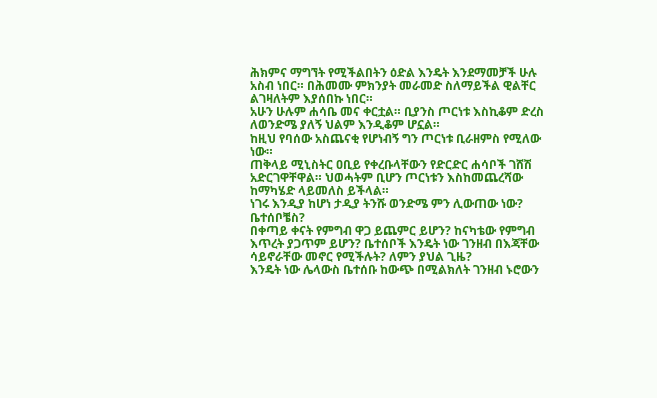ሕክምና ማግኘት የሚችልበትን ዕድል እንዴት እንደማመቻች ሁሉ አስብ ነበር። በሕመሙ ምክንያት መራመድ ስለማይችል ዊልቸር ልገዛለትም እያሰበኩ ነበር።
አሁን ሁሉም ሐሳቤ መና ቀርቷል። ቢያንስ ጦርነቱ እስኪቆም ድረስ ለወንድሜ ያለኝ ህልም እንዲቆም ሆኗል።
ከዚህ የባሰው አስጨናቂ የሆነብኝ ግን ጦርነቱ ቢራዘምስ የሚለው ነው።
ጠቅላይ ሚኒስትር ዐቢይ የቀረቡላቸውን የድርድር ሐሳቦች ገሸሽ አድርገዋቸዋል። ህወሓትም ቢሆን ጦርነቱን እስከመጨረሻው ከማካሄድ ላይመለስ ይችላል።
ነገሩ እንዲያ ከሆነ ታዲያ ትንሹ ወንድሜ ምን ሊውጠው ነው? ቤተሰቦቼስ?
በቀጣይ ቀናት የምግብ ዋጋ ይጨምር ይሆን? ከናካቴው የምግብ እጥረት ያጋጥም ይሆን? ቤተሰቦች እንዴት ነው ገንዘብ በእጃቸው ሳይኖራቸው መኖር የሚችሉት? ለምን ያህል ጊዜ?
እንዴት ነው ሌላውስ ቤተሰቡ ከውጭ በሚልክለት ገንዘብ ኑሮውን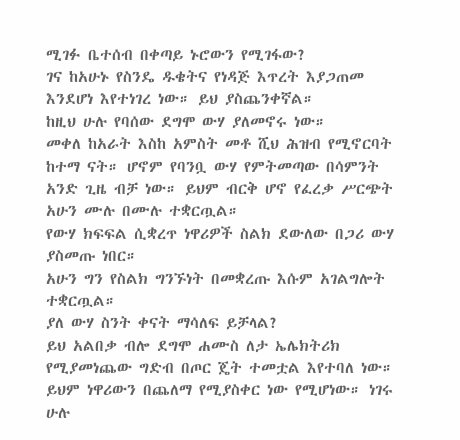ሚገፉ ቤተሰብ በቀጣይ ኑሮውን የሚገፋው?
ገና ከአሁኑ የስንዴ ዱቄትና የነዳጅ እጥረት እያጋጠመ እንደሆነ እየተነገረ ነው። ይህ ያስጨንቀኛል።
ከዚህ ሁሉ የባሰው ደግሞ ውሃ ያለመኖሩ ነው።
መቀለ ከአራት እስከ አምስት መቶ ሺህ ሕዝብ የሚኖርባት ከተማ ናት። ሆኖም የባንቧ ውሃ የምትመጣው በሳምንት አንድ ጊዜ ብቻ ነው። ይህም ብርቅ ሆኖ የፈረቃ ሥርጭት አሁን ሙሉ በሙሉ ተቋርጧል።
የውሃ ክፍፍል ሲቋረጥ ነዋሪዎች ስልክ ደውለው በጋሪ ውሃ ያስመጡ ነበር።
አሁን ግን የስልክ ግንኙነት በመቋረጡ እሱም አገልግሎት ተቋርጧል።
ያለ ውሃ ስንት ቀናት ማሳለፍ ይቻላል?
ይህ አልበቃ ብሎ ደግሞ ሐሙስ ለታ ኤሌክትሪክ የሚያመነጨው ግድብ በጦር ጄት ተመቷል እየተባለ ነው። ይህም ነዋሪውን በጨለማ የሚያስቀር ነው የሚሆነው። ነገሩ ሁሉ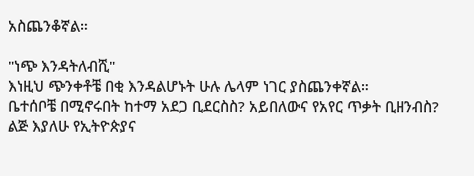አስጨንቆኛል።

"ነጭ እንዳትለብሺ"
እነዚህ ጭንቀቶቼ በቂ እንዳልሆኑት ሁሉ ሌላም ነገር ያስጨንቀኛል።
ቤተሰቦቼ በሚኖሩበት ከተማ አደጋ ቢደርስስ? አይበለውና የአየር ጥቃት ቢዘንብስ?
ልጅ እያለሁ የኢትዮጵያና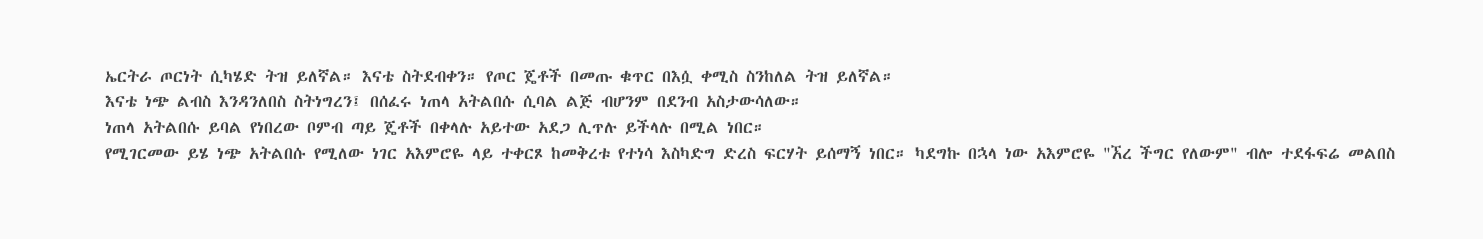ኤርትራ ጦርነት ሲካሄድ ትዝ ይለኛል። እናቴ ስትደብቀን። የጦር ጄቶች በመጡ ቁጥር በእሷ ቀሚስ ስንከለል ትዝ ይለኛል።
እናቴ ነጭ ልብስ እንዳንለበስ ስትነግረን፤ በሰፈሩ ነጠላ አትልበሱ ሲባል ልጅ ብሆንም በደንብ አስታውሳለው።
ነጠላ አትልበሱ ይባል የነበረው ቦምብ ጣይ ጄቶች በቀላሉ አይተው አደጋ ሊጥሉ ይችላሉ በሚል ነበር።
የሚገርመው ይሄ ነጭ አትልበሱ የሚለው ነገር አእምሮዬ ላይ ተቀርጾ ከመቅረቱ የተነሳ እስካድግ ድረስ ፍርሃት ይሰማኝ ነበር። ካደግኩ በኋላ ነው አእምሮዬ "ኧረ ችግር የለውም" ብሎ ተደፋፍሬ መልበስ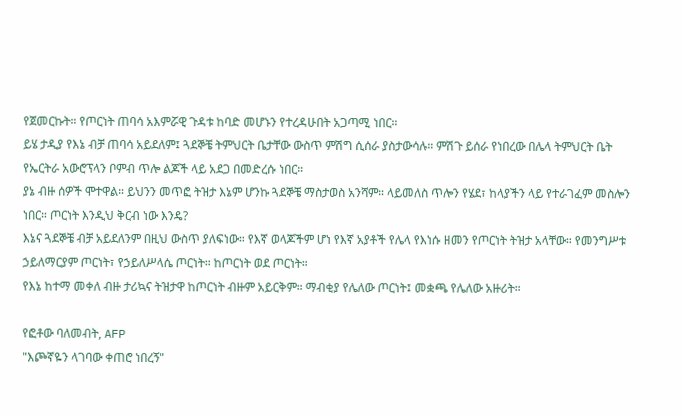የጀመርኩት። የጦርነት ጠባሳ አእምሯዊ ጉዳቱ ከባድ መሆኑን የተረዳሁበት አጋጣሚ ነበር።
ይሄ ታዲያ የእኔ ብቻ ጠባሳ አይደለም፤ ጓደኞቼ ትምህርት ቤታቸው ውስጥ ምሽግ ሲሰራ ያስታውሳሉ። ምሽጉ ይሰራ የነበረው በሌላ ትምህርት ቤት የኤርትራ አውሮፕላን ቦምብ ጥሎ ልጆች ላይ አደጋ በመድረሱ ነበር።
ያኔ ብዙ ሰዎች ሞተዋል። ይህንን መጥፎ ትዝታ እኔም ሆንኩ ጓደኞቼ ማስታወስ አንሻም። ላይመለስ ጥሎን የሄደ፣ ከላያችን ላይ የተራገፈም መስሎን ነበር። ጦርነት እንዲህ ቅርብ ነው እንዴ?
እኔና ጓደኞቼ ብቻ አይደለንም በዚህ ውስጥ ያለፍነው። የእኛ ወላጆችም ሆነ የእኛ አያቶች የሌላ የእነሱ ዘመን የጦርነት ትዝታ አላቸው። የመንግሥቱ ኃይለማርያም ጦርነት፣ የኃይለሥላሴ ጦርነት። ከጦርነት ወደ ጦርነት።
የእኔ ከተማ መቀለ ብዙ ታሪኳና ትዝታዋ ከጦርነት ብዙም አይርቅም። ማብቂያ የሌለው ጦርነት፤ መቋጫ የሌለው አዙሪት።

የፎቶው ባለመብት, AFP
"እጮኛዬን ላገባው ቀጠሮ ነበረኝ"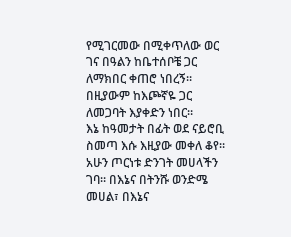የሚገርመው በሚቀጥለው ወር ገና በዓልን ከቤተሰቦቼ ጋር ለማክበር ቀጠሮ ነበረኝ።
በዚያውም ከእጮኛዬ ጋር ለመጋባት እያቀድን ነበር።
እኔ ከዓመታት በፊት ወደ ናይሮቢ ስመጣ እሱ እዚያው መቀለ ቆየ። አሁን ጦርነቱ ድንገት መሀላችን ገባ። በእኔና በትንሹ ወንድሜ መሀል፣ በእኔና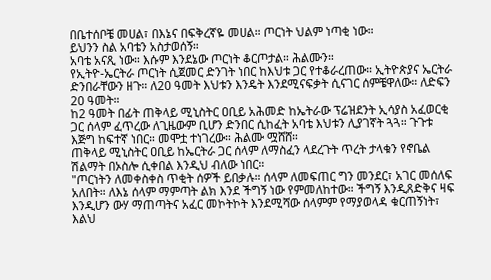በቤተሰቦቼ መሀል፣ በእኔና በፍቅረኛዬ መሀል። ጦርነት ህልም ነጣቂ ነው።
ይህንን ስል አባቴን አስታወሰኝ።
አባቴ አናጺ ነው። እሱም እንደኔው ጦርነት ቆርጦታል። ሕልሙን።
የኢትዮ-ኤርትራ ጦርነት ሲጀመር ድንገት ነበር ከእህቱ ጋር የተቆራረጠው። ኢትዮጵያና ኤርትራ ድንበራቸውን ዘጉ። ለ20 ዓመት እህቱን እንዴት እንደሚናፍቃት ሲናገር ሰምቼዋለው። ለድፍን 20 ዓመት።
ከ2 ዓመት በፊት ጠቅላይ ሚኒስትር ዐቢይ አሕመድ ከኤትራው ፕሬዝደንት ኢሳያስ አፈወርቂ ጋር ሰላም ፈጥረው ለጊዜውም ቢሆን ድንበር ሲከፈት አባቴ እህቱን ሊያገኛት ጓጓ። ጉጉቱ እጅግ ከፍተኛ ነበር። መሞቷ ተነገረው። ሕልሙ ሟሸሸ።
ጠቅላይ ሚኒስትር ዐቢይ ከኤርትራ ጋር ሰላም ለማስፈን ላደረጉት ጥረት ታላቁን የኖቤል ሽልማት በኦስሎ ሲቀበል እንዲህ ብለው ነበር።
"ጦርነትን ለመቀስቀስ ጥቂት ሰዎች ይበቃሉ። ሰላም ለመፍጠር ግን መንደር፣ አገር መሰለፍ አለበት። ለእኔ ሰላም ማምጣት ልክ እንደ ችግኝ ነው የምመለከተው። ችግኝ እንዲጸድቅና ዛፍ እንዲሆን ውሃ ማጠጣትና አፈር መኮትኮት እንደሚሻው ሰላምም የማያወላዳ ቁርጠኝነት፣ እልህ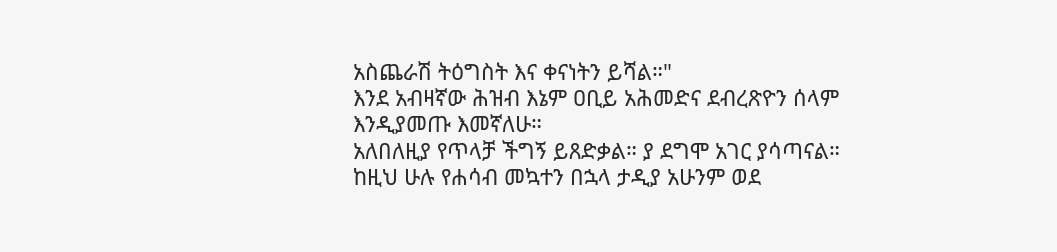አስጨራሽ ትዕግስት እና ቀናነትን ይሻል።"
እንደ አብዛኛው ሕዝብ እኔም ዐቢይ አሕመድና ደብረጽዮን ሰላም እንዲያመጡ እመኛለሁ።
አለበለዚያ የጥላቻ ችግኝ ይጸድቃል። ያ ደግሞ አገር ያሳጣናል።
ከዚህ ሁሉ የሐሳብ መኳተን በኋላ ታዲያ አሁንም ወደ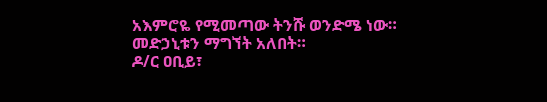አእምሮዬ የሚመጣው ትንሹ ወንድሜ ነው። መድኃኒቱን ማግኘት አለበት።
ዶ/ር ዐቢይ፣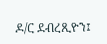ዶ/ር ደብረጺዮን፤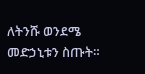ለትንሹ ወንደሜ መድኃኒቱን ስጡት።